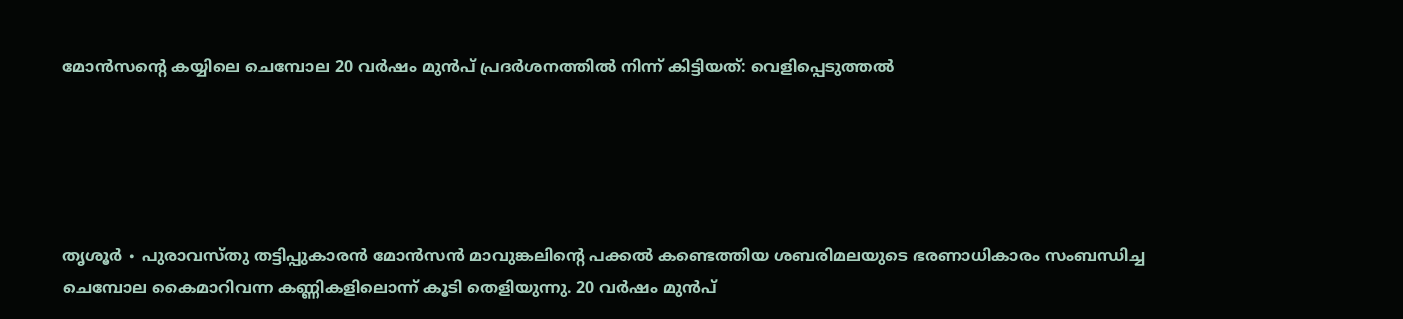മോൻസന്റെ കയ്യിലെ ചെമ്പോല 20 വര്‍ഷം മുന്‍പ് പ്രദര്‍ശനത്തില്‍ നിന്ന് കിട്ടിയത്: വെളിപ്പെടുത്തല്‍





തൃശൂർ ∙ പുരാവസ്തു തട്ടിപ്പുകാരന്‍ മോന്‍സന്‍ മാവുങ്കലിന്റെ പക്കല്‍ കണ്ടെത്തിയ ശബരിമലയുടെ ഭരണാധികാരം സംബന്ധിച്ച ചെമ്പോല കൈമാറിവന്ന കണ്ണികളിലൊന്ന് കൂടി തെളിയുന്നു. 20 വര്‍ഷം മുന്‍പ്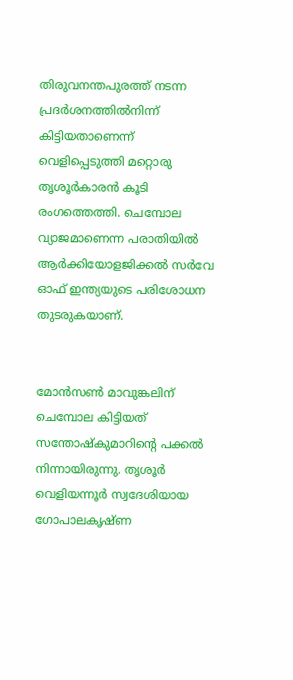തിരുവനന്തപുരത്ത് നടന്ന പ്രദര്‍ശനത്തില്‍നിന്ന് കിട്ടിയതാണെന്ന് വെളിപ്പെടുത്തി മറ്റൊരു തൃശൂര്‍കാരന്‍ കൂടി രംഗത്തെത്തി. ചെമ്പോല വ്യാജമാണെന്ന പരാതിയില്‍ ആര്‍ക്കിയോളജിക്കല്‍ സര്‍വേ ഓഫ് ഇന്ത്യയുടെ പരിശോധന തുടരുകയാണ്.


മോന്‍സണ്‍ മാവുങ്കലിന് ചെമ്പോല കിട്ടിയത് സന്തോഷ്കുമാറിന്റെ പക്കല്‍ നിന്നായിരുന്നു. തൃശൂര്‍ വെളിയന്നൂര്‍ സ്വദേശിയായ ഗോപാലകൃഷ്ണ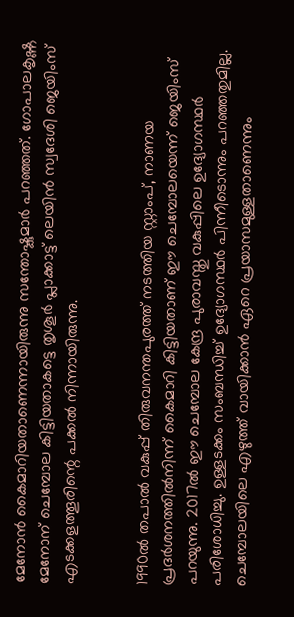മേനോന്‍ കൈമാറിയതാണെന്നായിരുന്നു സന്തോഷ്കുമാര്‍ പറഞ്ഞത്. ഗോപാലകൃഷ്ണ മേനോന് ചെമ്പോല കിട്ടിയതാകട്ടെ തൃശൂര്‍ പ്ലാക്കാട്ട് ലെയിന്‍ സ്വദേശി ജെയിംസ് എടക്കളത്തൂരിന്റെ പക്കല്‍ നിന്നായിരുന്നു.


1990ല്‍ തപാല്‍ വകുപ്പ് തിരുവനന്തപുരത്ത് നടത്തിയ സ്റ്റാംപ്, നാണയ പ്രദര്‍ശനത്തില്‍നിന്ന് കൈമാറി കിട്ടിയതാണ് ഈ ചെമ്പോലയെന്ന് ജെയിംസ് പറയുന്നു. 2017ല്‍ ഈ ചെമ്പോല കേന്ദ്ര പുരാവസ്തു വകുപ്പിലെ ഉദ്യോഗസ്ഥര്‍ പരിശോധിച്ചു. ഉള്ളടക്കം സംബന്ധിച്ച് ഉദ്യോഗസ്ഥര്‍ പിന്നീടൊന്നും പറഞ്ഞതുമില്ല. ചെമ്പോലയിലെ എഴുത്ത് വായിക്കാന്‍ ഏറെ പ്രയാസമുള്ളതാണെന്നും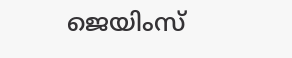ജെയിംസ്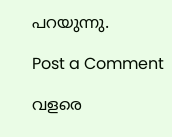പറയുന്നു.

Post a Comment

വളരെ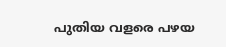പുതിയ വളരെ പഴയ